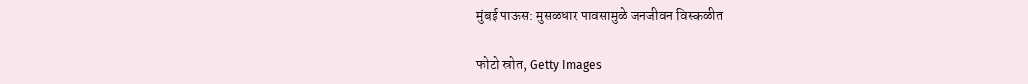मुंबई पाऊस: मुसळधार पावसामुळे जनजीवन विस्कळीत

फोटो स्रोत, Getty Images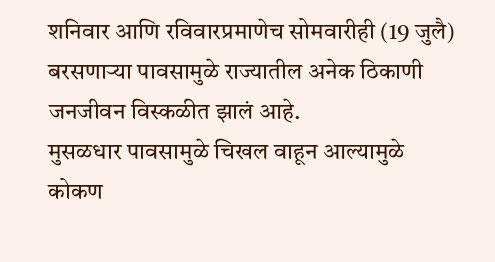शनिवार आणि रविवारप्रमाणेच सोमवारीही (19 जुलै) बरसणाऱ्या पावसामुळे राज्यातील अनेक ठिकाणी जनजीवन विस्कळीत झालं आहे.
मुसळधार पावसामुळे चिखल वाहून आल्यामुळे कोकण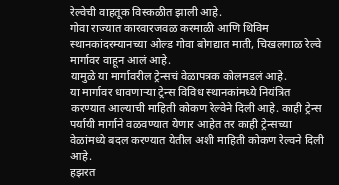रेल्वेची वाहतूक विस्कळीत झाली आहे.
गोवा राज्यात कारवारजवळ करमाळी आणि थिविम स्थानकांदरम्यानच्या ओल्ड गोवा बोगद्यात माती, चिखलगाळ रेल्वे मार्गावर वाहून आलं आहे.
यामुळे या मार्गावरील ट्रेन्सचं वेळापत्रक कोलमडलं आहे.
या मार्गावर धावणाऱ्या ट्रेन्स विविध स्थानकांमध्ये नियंत्रित करण्यात आल्याची माहिती कोकण रेल्वेने दिली आहे. काही ट्रेन्स पर्यायी मार्गाने वळवण्यात येणार आहेत तर काही ट्रेन्सच्या वेळांमध्ये बदल करण्यात येतील अशी माहिती कोकण रेल्वने दिली आहे.
हझरत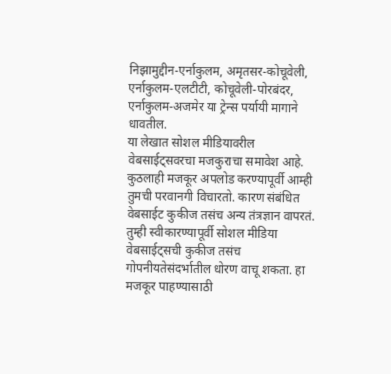निझामुद्दीन-एर्नाकुलम, अमृतसर-कोचूवेली, एर्नाकुलम-एलटीटी, कोचूवेली-पोरबंदर, एर्नाकुलम-अजमेर या ट्रेन्स पर्यायी मागाने धावतील.
या लेखात सोशल मीडियावरील वेबसाईट्सवरचा मजकुराचा समावेश आहे. कुठलाही मजकूर अपलोड करण्यापूर्वी आम्ही तुमची परवानगी विचारतो. कारण संबंधित वेबसाईट कुकीज तसंच अन्य तंत्रज्ञान वापरतं. तुम्ही स्वीकारण्यापूर्वी सोशल मीडिया वेबसाईट्सची कुकीज तसंच गोपनीयतेसंदर्भातील धोरण वाचू शकता. हा मजकूर पाहण्यासाठी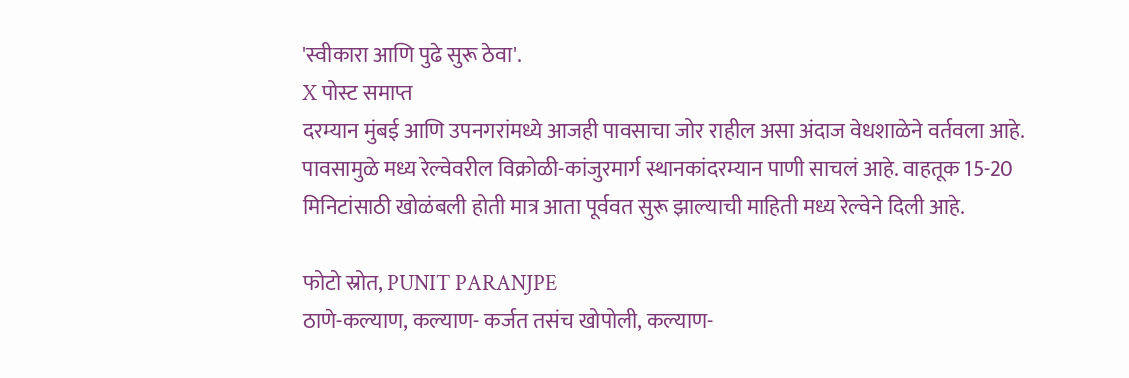'स्वीकारा आणि पुढे सुरू ठेवा'.
X पोस्ट समाप्त
दरम्यान मुंबई आणि उपनगरांमध्ये आजही पावसाचा जोर राहील असा अंदाज वेधशाळेने वर्तवला आहे.
पावसामुळे मध्य रेल्वेवरील विक्रोळी-कांजुरमार्ग स्थानकांदरम्यान पाणी साचलं आहे. वाहतूक 15-20 मिनिटांसाठी खोळंबली होती मात्र आता पूर्ववत सुरू झाल्याची माहिती मध्य रेल्वेने दिली आहे.

फोटो स्रोत, PUNIT PARANJPE
ठाणे-कल्याण, कल्याण- कर्जत तसंच खोपोली, कल्याण-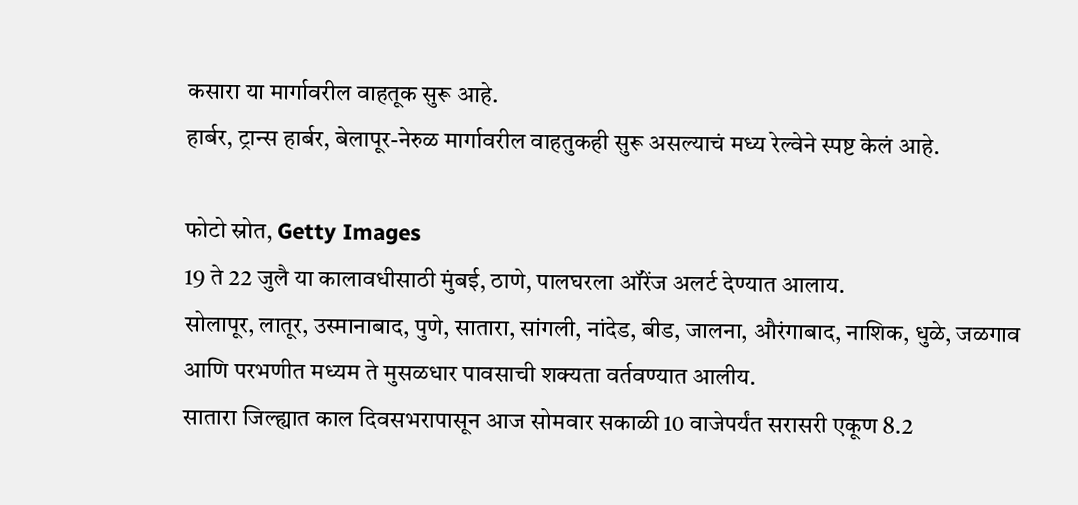कसारा या मार्गावरील वाहतूक सुरू आहे.
हार्बर, ट्रान्स हार्बर, बेलापूर-नेरुळ मार्गावरील वाहतुकही सुरू असल्याचं मध्य रेल्वेने स्पष्ट केलं आहे.

फोटो स्रोत, Getty Images
19 ते 22 जुलै या कालावधीसाठी मुंबई, ठाणे, पालघरला ऑरेंज अलर्ट देण्यात आलाय.
सोलापूर, लातूर, उस्मानाबाद, पुणे, सातारा, सांगली, नांदेड, बीड, जालना, औरंगाबाद, नाशिक, धुळे, जळगाव आणि परभणीत मध्यम ते मुसळधार पावसाची शक्यता वर्तवण्यात आलीय.
सातारा जिल्ह्यात काल दिवसभरापासून आज सोमवार सकाळी 10 वाजेपर्यंत सरासरी एकूण 8.2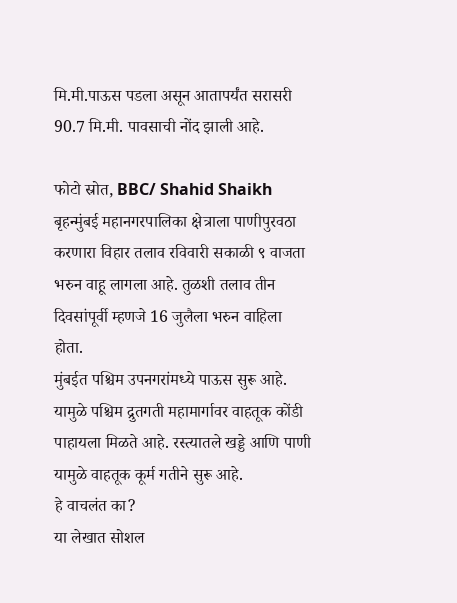मि.मी.पाऊस पडला असून आतापर्यंत सरासरी 90.7 मि.मी. पावसाची नोंद झाली आहे.

फोटो स्रोत, BBC/ Shahid Shaikh
बृहन्मुंबई महानगरपालिका क्षेत्राला पाणीपुरवठा करणारा विहार तलाव रविवारी सकाळी ९ वाजता भरुन वाहू लागला आहे. तुळशी तलाव तीन दिवसांपूर्वी म्हणजे 16 जुलैला भरुन वाहिला होता.
मुंबईत पश्चिम उपनगरांमध्ये पाऊस सुरू आहे. यामुळे पश्चिम द्रुतगती महामार्गावर वाहतूक कोंडी पाहायला मिळते आहे. रस्त्यातले खड्डे आणि पाणी यामुळे वाहतूक कूर्म गतीने सुरू आहे.
हे वाचलंत का?
या लेखात सोशल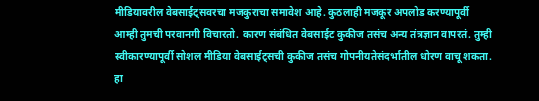मीडियावरील वेबसाईट्सवरचा मजकुराचा समावेश आहे. कुठलाही मजकूर अपलोड करण्यापूर्वी आम्ही तुमची परवानगी विचारतो. कारण संबंधित वेबसाईट कुकीज तसंच अन्य तंत्रज्ञान वापरतं. तुम्ही स्वीकारण्यापूर्वी सोशल मीडिया वेबसाईट्सची कुकीज तसंच गोपनीयतेसंदर्भातील धोरण वाचू शकता. हा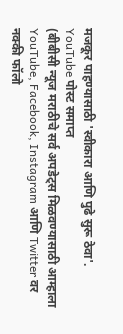मजकूर पाहण्यासाठी 'स्वीकारा आणि पुढे सुरू ठेवा'.
YouTube पोस्ट समाप्त
(बीबीसी न्यूज मराठीचे सर्व अपडेट्स मिळवण्यासाठी आम्हाला YouTube, Facebook, Instagram आणि Twitter वर नक्की फॉलो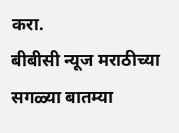करा.
बीबीसी न्यूज मराठीच्या सगळ्या बातम्या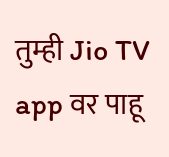तुम्ही Jio TV app वर पाहू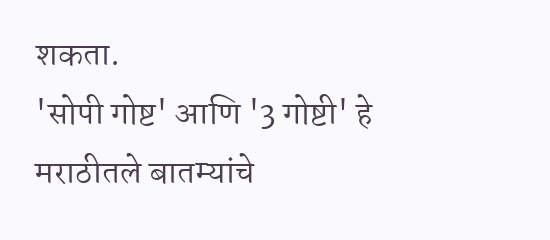शकता.
'सोपी गोष्ट' आणि '3 गोष्टी' हे मराठीतले बातम्यांचे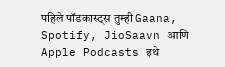पहिले पॉडकास्ट्स तुम्ही Gaana, Spotify, JioSaavn आणि Apple Podcasts इथे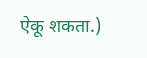ऐकू शकता.)